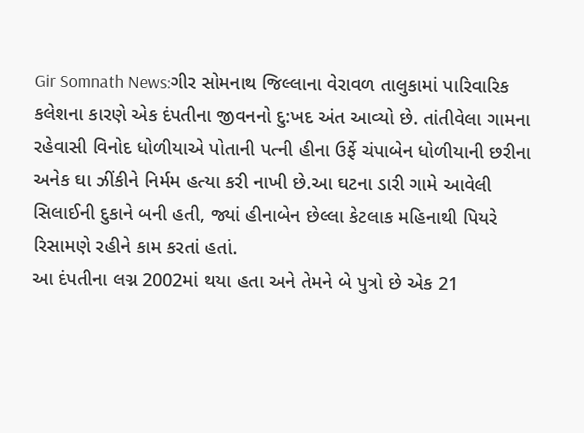Gir Somnath News:ગીર સોમનાથ જિલ્લાના વેરાવળ તાલુકામાં પારિવારિક કલેશના કારણે એક દંપતીના જીવનનો દુ:ખદ અંત આવ્યો છે. તાંતીવેલા ગામના રહેવાસી વિનોદ ધોળીયાએ પોતાની પત્ની હીના ઉર્ફે ચંપાબેન ધોળીયાની છરીના અનેક ઘા ઝીંકીને નિર્મમ હત્યા કરી નાખી છે.આ ઘટના ડારી ગામે આવેલી સિલાઈની દુકાને બની હતી, જ્યાં હીનાબેન છેલ્લા કેટલાક મહિનાથી પિયરે રિસામણે રહીને કામ કરતાં હતાં.
આ દંપતીના લગ્ન 2002માં થયા હતા અને તેમને બે પુત્રો છે એક 21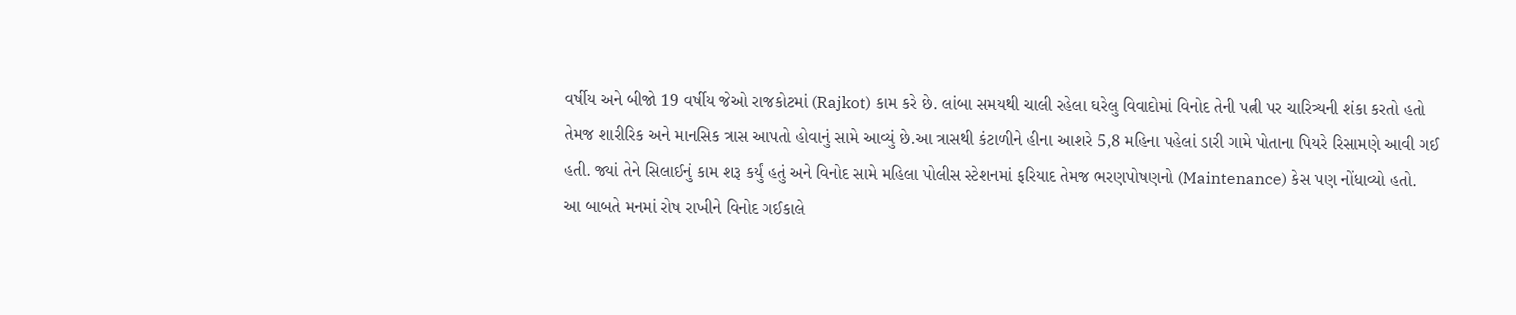વર્ષીય અને બીજો 19 વર્ષીય જેઓ રાજકોટમાં (Rajkot) કામ કરે છે. લાંબા સમયથી ચાલી રહેલા ઘરેલુ વિવાદોમાં વિનોદ તેની પત્ની પર ચારિત્ર્યની શંકા કરતો હતો તેમજ શારીરિક અને માનસિક ત્રાસ આપતો હોવાનું સામે આવ્યું છે.આ ત્રાસથી કંટાળીને હીના આશરે 5,8 મહિના પહેલાં ડારી ગામે પોતાના પિયરે રિસામણે આવી ગઈ હતી. જ્યાં તેને સિલાઈનું કામ શરૂ કર્યું હતું અને વિનોદ સામે મહિલા પોલીસ સ્ટેશનમાં ફરિયાદ તેમજ ભરણપોષણનો (Maintenance) કેસ પણ નોંધાવ્યો હતો.
આ બાબતે મનમાં રોષ રાખીને વિનોદ ગઈકાલે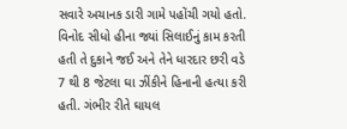સવારે અચાનક ડારી ગામે પહોંચી ગયો હતો. વિનોદ સીધો હીના જ્યાં સિલાઈનું કામ કરતી હતી તે દુકાને જઈ અને તેને ધારદાર છરી વડે 7 થી 8 જેટલા ઘા ઝીંકીને હિનાની હત્યા કરી હતી. ગંભીર રીતે ઘાયલ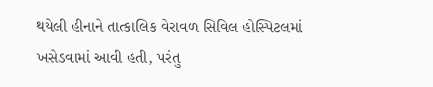થયેલી હીનાને તાત્કાલિક વેરાવળ સિવિલ હોસ્પિટલમાં ખસેડવામાં આવી હતી, પરંતુ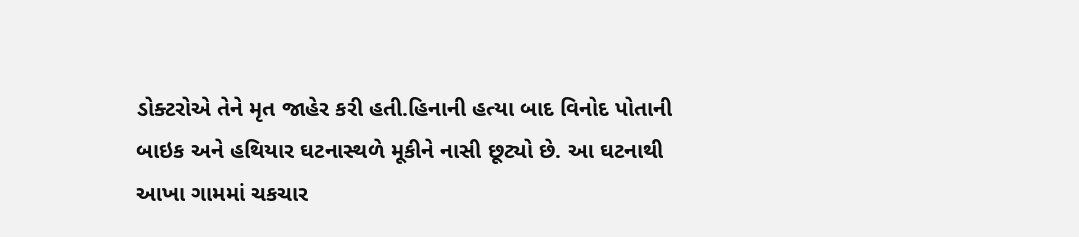ડોક્ટરોએ તેને મૃત જાહેર કરી હતી.હિનાની હત્યા બાદ વિનોદ પોતાની બાઇક અને હથિયાર ઘટનાસ્થળે મૂકીને નાસી છૂટ્યો છે. આ ઘટનાથી આખા ગામમાં ચકચાર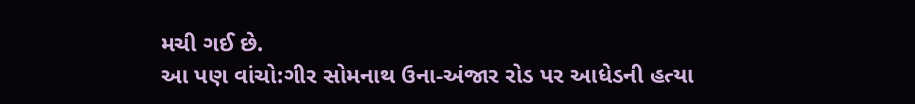મચી ગઈ છે.
આ પણ વાંચો:ગીર સોમનાથ ઉના-અંજાર રોડ પર આધેડની હત્યા